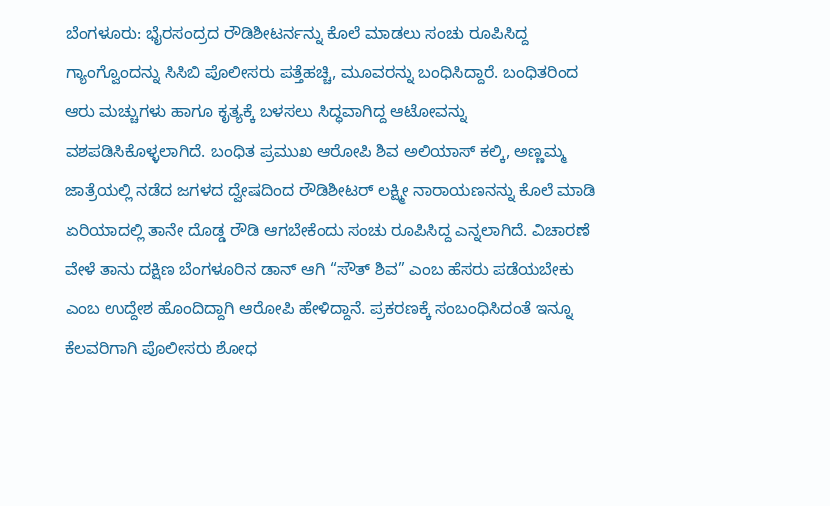ಬೆಂಗಳೂರು: ಭೈರಸಂದ್ರದ ರೌಡಿಶೀಟರ್ನನ್ನು ಕೊಲೆ ಮಾಡಲು ಸಂಚು ರೂಪಿಸಿದ್ದ ಗ್ಯಾಂಗ್ವೊಂದನ್ನು ಸಿಸಿಬಿ ಪೊಲೀಸರು ಪತ್ತೆಹಚ್ಚಿ, ಮೂವರನ್ನು ಬಂಧಿಸಿದ್ದಾರೆ. ಬಂಧಿತರಿಂದ ಆರು ಮಚ್ಚುಗಳು ಹಾಗೂ ಕೃತ್ಯಕ್ಕೆ ಬಳಸಲು ಸಿದ್ಧವಾಗಿದ್ದ ಆಟೋವನ್ನು ವಶಪಡಿಸಿಕೊಳ್ಳಲಾಗಿದೆ. ಬಂಧಿತ ಪ್ರಮುಖ ಆರೋಪಿ ಶಿವ ಅಲಿಯಾಸ್ ಕಲ್ಕಿ, ಅಣ್ಣಮ್ಮ ಜಾತ್ರೆಯಲ್ಲಿ ನಡೆದ ಜಗಳದ ದ್ವೇಷದಿಂದ ರೌಡಿಶೀಟರ್ ಲಕ್ಷ್ಮೀ ನಾರಾಯಣನನ್ನು ಕೊಲೆ ಮಾಡಿ ಏರಿಯಾದಲ್ಲಿ ತಾನೇ ದೊಡ್ಡ ರೌಡಿ ಆಗಬೇಕೆಂದು ಸಂಚು ರೂಪಿಸಿದ್ದ ಎನ್ನಲಾಗಿದೆ. ವಿಚಾರಣೆ ವೇಳೆ ತಾನು ದಕ್ಷಿಣ ಬೆಂಗಳೂರಿನ ಡಾನ್ ಆಗಿ “ಸೌತ್ ಶಿವ” ಎಂಬ ಹೆಸರು ಪಡೆಯಬೇಕು ಎಂಬ ಉದ್ದೇಶ ಹೊಂದಿದ್ದಾಗಿ ಆರೋಪಿ ಹೇಳಿದ್ದಾನೆ. ಪ್ರಕರಣಕ್ಕೆ ಸಂಬಂಧಿಸಿದಂತೆ ಇನ್ನೂ ಕೆಲವರಿಗಾಗಿ ಪೊಲೀಸರು ಶೋಧ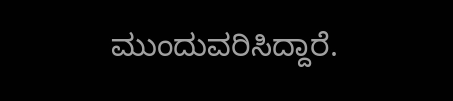ಮುಂದುವರಿಸಿದ್ದಾರೆ.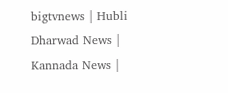bigtvnews | Hubli Dharwad News | Kannada News |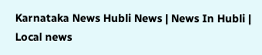Karnataka News Hubli News | News In Hubli | Local news